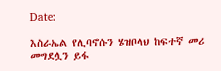Date:

እስራኤል የሊባኖሱን ሄዝቦላህ ከፍተኛ መሪ መግደሏን ይፋ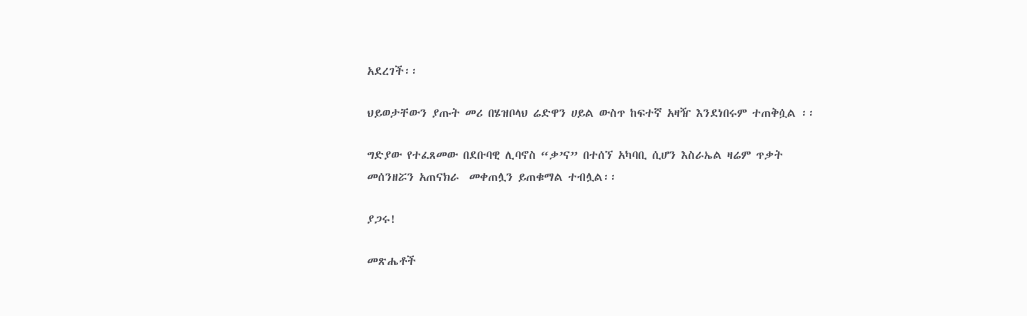አደረገች፡፡

ህይወታቸውን ያጡት መሪ በሄዝቦላህ ሬድዋን ሀይል ውስጥ ከፍተኛ አዛዥ እንደነበሩም ተጠቅሷል ፡፡

ግድያው የተፈጸመው በደቡባዊ ሊባኖስ “ቃ’ና” በተሰኘ አካባቢ ሲሆን እስራኤል ዛሬም ጥቃት መሰንዘሯን አጠናክራ  መቀጠሏን ይጠቁማል ተብሏል፡፡

ያጋሩ!

መጽሔቶች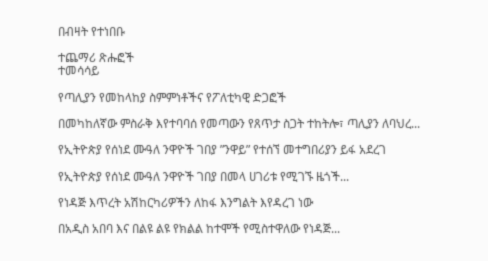በብዛት የተነበቡ

ተጨማሪ ጽሑፎች
ተመሳሳይ

የጣሊያን የመከላከያ ስምምነቶችና የፖለቲካዊ ድጋፎች

በመካከለኛው ምስራቅ እየተባባሰ የመጣውን የጸጥታ ስጋት ተከትሎ፣ ጣሊያን ለባህረ...

የኢትዮጵያ የሰነደ ሙዓለ ንዋዮች ገበያ ”ንዋይ” የተሰኘ መተግበሪያን ይፋ አደረገ

የኢትዮጵያ የሰነደ ሙዓለ ንዋዮች ገበያ በመላ ሀገሪቱ የሚገኙ ዜጎች...

የነዳጅ እጥረት አሽከርካሪዎችን ለከፋ እንግልት እየዳረገ ነው

በአዲስ አበባ እና በልዩ ልዩ የክልል ከተሞች የሚስተዋለው የነዳጅ...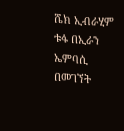ሼክ ኢብራሂም ቱፋ በኢራን ኤምባሲ በመገኘት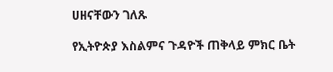ሀዘናቸውን ገለጹ

የኢትዮጵያ እስልምና ጉዳዮች ጠቅላይ ምክር ቤት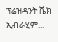ፕሬዝዳንት ሼክ ኢብራሂም...